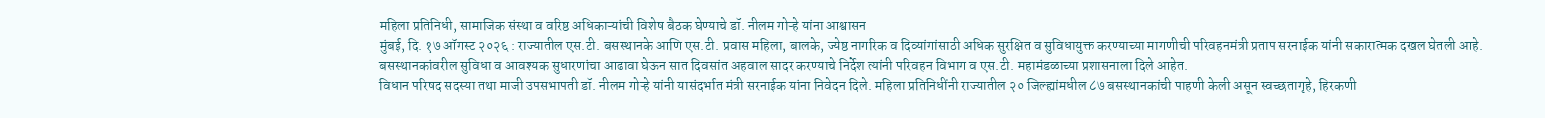महिला प्रतिनिधी, सामाजिक संस्था व वरिष्ठ अधिकाऱ्यांची विशेष बैठक घेण्याचे डॉ. नीलम गोऱ्हे यांना आश्वासन
मुंबई, दि. १७ ऑगस्ट २०२६ : राज्यातील एस.टी. बसस्थानके आणि एस.टी. प्रवास महिला, बालके, ज्येष्ठ नागरिक व दिव्यांगांसाठी अधिक सुरक्षित व सुविधायुक्त करण्याच्या मागणीची परिवहनमंत्री प्रताप सरनाईक यांनी सकारात्मक दखल घेतली आहे. बसस्थानकांवरील सुविधा व आवश्यक सुधारणांचा आढावा घेऊन सात दिवसांत अहवाल सादर करण्याचे निर्देश त्यांनी परिवहन विभाग व एस.टी. महामंडळाच्या प्रशासनाला दिले आहेत.
विधान परिषद सदस्या तथा माजी उपसभापती डॉ. नीलम गोऱ्हे यांनी यासंदर्भात मंत्री सरनाईक यांना निवेदन दिले. महिला प्रतिनिधींनी राज्यातील २० जिल्ह्यांमधील ८७ बसस्थानकांची पाहणी केली असून स्वच्छतागृहे, हिरकणी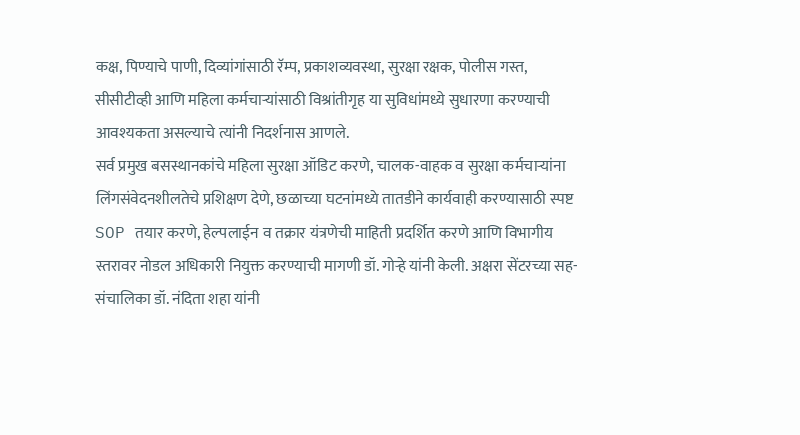कक्ष, पिण्याचे पाणी, दिव्यांगांसाठी रॅम्प, प्रकाशव्यवस्था, सुरक्षा रक्षक, पोलीस गस्त, सीसीटीव्ही आणि महिला कर्मचाऱ्यांसाठी विश्रांतीगृह या सुविधांमध्ये सुधारणा करण्याची आवश्यकता असल्याचे त्यांनी निदर्शनास आणले.
सर्व प्रमुख बसस्थानकांचे महिला सुरक्षा ऑडिट करणे, चालक-वाहक व सुरक्षा कर्मचाऱ्यांना लिंगसंवेदनशीलतेचे प्रशिक्षण देणे, छळाच्या घटनांमध्ये तातडीने कार्यवाही करण्यासाठी स्पष्ट SOP तयार करणे, हेल्पलाईन व तक्रार यंत्रणेची माहिती प्रदर्शित करणे आणि विभागीय स्तरावर नोडल अधिकारी नियुक्त करण्याची मागणी डॉ. गोऱ्हे यांनी केली. अक्षरा सेंटरच्या सह-संचालिका डॉ. नंदिता शहा यांनी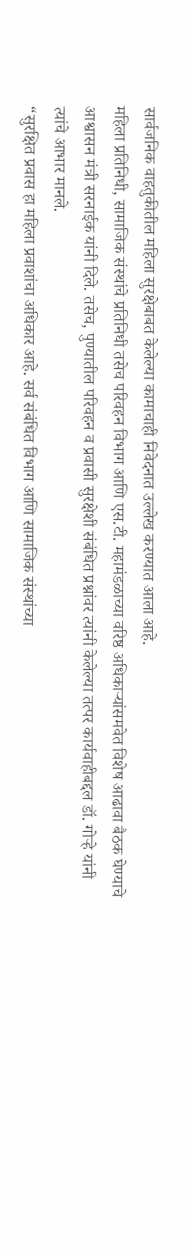सार्वजनिक वाहतुकीतील महिला सुरक्षेबाबत केलेल्या कामाचाही निवेदनात उल्लेख करण्यात आला आहे.
महिला प्रतिनिधी, सामाजिक संस्थांचे प्रतिनिधी तसेच परिवहन विभाग आणि एस.टी. महामंडळाच्या वरिष्ठ अधिकाऱ्यांसमवेत विशेष आढावा बैठक घेण्याचे आश्वासन मंत्री सरनाईक यांनी दिले. तसेच, पुण्यातील परिवहन व प्रवासी सुरक्षेशी संबंधित प्रश्नांवर त्यांनी केलेल्या तत्पर कार्यवाहीबद्दल डॉ. गोऱ्हे यांनी त्यांचे आभार मानले.
“सुरक्षित प्रवास हा महिला प्रवाशांचा अधिकार आहे. सर्व संबंधित विभाग आणि सामाजिक संस्थांच्या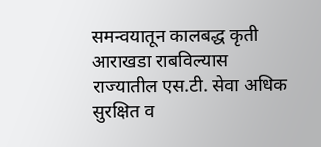समन्वयातून कालबद्ध कृती आराखडा राबविल्यास राज्यातील एस.टी. सेवा अधिक सुरक्षित व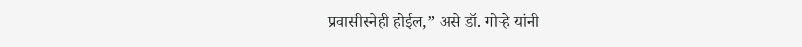प्रवासीस्नेही होईल,” असे डॉ. गोऱ्हे यांनी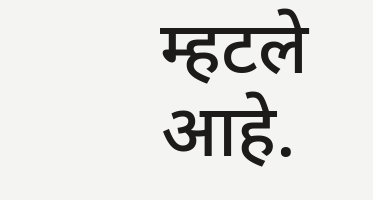म्हटले आहे.